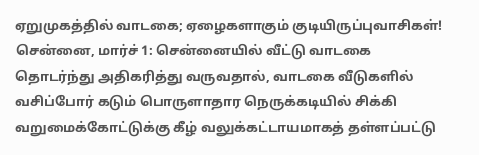ஏறுமுகத்தில் வாடகை; ஏழைகளாகும் குடியிருப்புவாசிகள்!
சென்னை, மார்ச் 1: சென்னையில் வீட்டு வாடகை தொடர்ந்து அதிகரித்து வருவதால், வாடகை வீடுகளில் வசிப்போர் கடும் பொருளாதார நெருக்கடியில் சிக்கி வறுமைக்கோட்டுக்கு கீழ் வலுக்கட்டாயமாகத் தள்ளப்பட்டு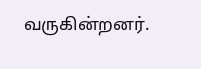வருகின்றனர்.